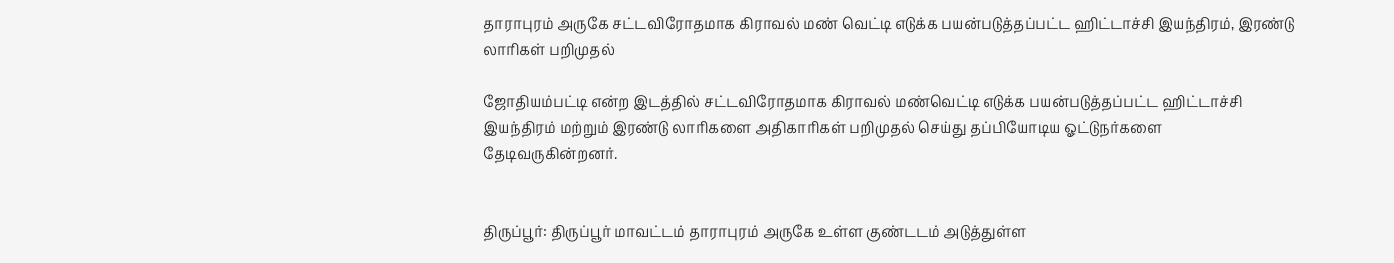தாராபுரம் அருகே சட்டவிரோதமாக கிராவல் மண் வெட்டி எடுக்க பயன்படுத்தப்பட்ட ஹிட்டாச்சி இயந்திரம், இரண்டு லாரிகள் பறிமுதல்

ஜோதியம்பட்டி என்ற இடத்தில் சட்டவிரோதமாக கிராவல் மண்வெட்டி எடுக்க பயன்படுத்தப்பட்ட ஹிட்டாச்சி இயந்திரம் மற்றும் இரண்டு லாரிகளை அதிகாரிகள் பறிமுதல் செய்து தப்பியோடிய ஓட்டுநர்களை தேடிவருகின்றனர்.


திருப்பூர்: திருப்பூர் மாவட்டம் தாராபுரம் அருகே உள்ள குண்டடம் அடுத்துள்ள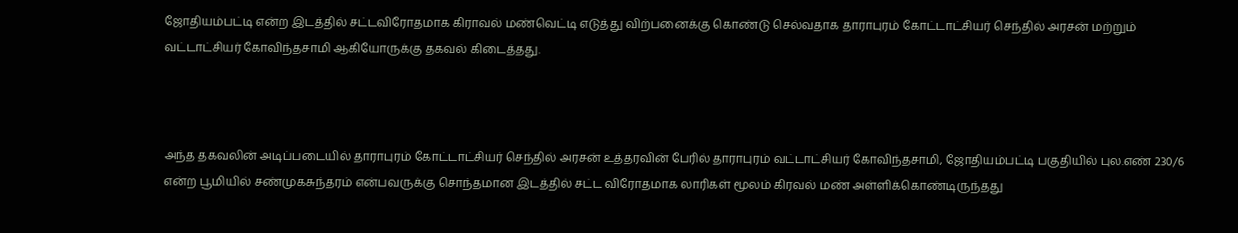ஜோதியம்பட்டி என்ற இடத்தில் சட்டவிரோதமாக கிராவல் மண்வெட்டி எடுத்து விற்பனைக்கு கொண்டு செல்வதாக தாராபுரம் கோட்டாட்சியர் செந்தில் அரசன் மற்றும் வட்டாட்சியர் கோவிந்தசாமி ஆகியோருக்கு தகவல் கிடைத்தது.



அந்த தகவலின் அடிப்படையில் தாராபுரம் கோட்டாட்சியர் செந்தில் அரசன் உத்தரவின் பேரில் தாராபுரம் வட்டாட்சியர் கோவிந்தசாமி, ஜோதியம்பட்டி பகுதியில் புல.எண் 230/6 என்ற பூமியில் சண்முகசுந்தரம் என்பவருக்கு சொந்தமான இடத்தில் சட்ட விரோதமாக லாரிகள் மூலம் கிரவல் மண் அள்ளிக்கொண்டிருந்தது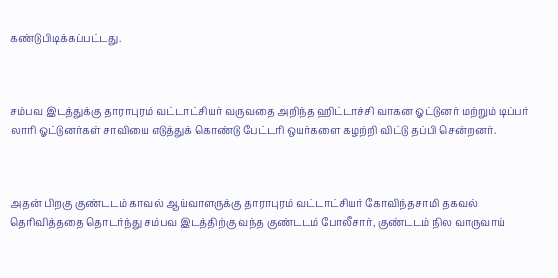கண்டுபிடிக்கப்பட்டது.



சம்பவ இடத்துக்கு தாராபுரம் வட்டாட்சியர் வருவதை அறிந்த ஹிட்டாச்சி வாகன ஓட்டுனர் மற்றும் டிப்பர் லாரி ஓட்டுனர்கள் சாவியை எடுத்துக் கொண்டு பேட்டரி ஒயர்களை கழற்றி விட்டு தப்பி சென்றனர்.



அதன் பிறகு குண்டடம் காவல் ஆய்வாளருக்கு தாராபுரம் வட்டாட்சியர் கோவிந்தசாமி தகவல் தெரிவித்ததை தொடர்ந்து சம்பவ இடத்திற்கு வந்த குண்டடம் போலீசார், குண்டடம் நில வாருவாய்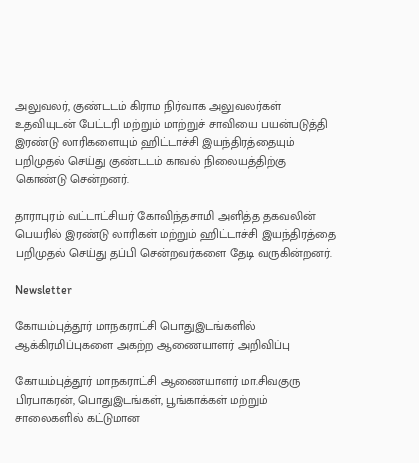அலுவலர், குண்டடம் கிராம நிர்வாக அலுவலர்கள் உதவியுடன் பேட்டரி மற்றும் மாற்றுச் சாவியை பயன்படுத்தி இரண்டு லாரிகளையும் ஹிட்டாச்சி இயந்திரத்தையும் பறிமுதல் செய்து குண்டடம் காவல் நிலையத்திற்கு கொண்டு சென்றனர்.

தாராபுரம் வட்டாட்சியர் கோவிந்தசாமி அளித்த தகவலின் பெயரில் இரண்டு லாரிகள் மற்றும் ஹிட்டாச்சி இயந்திரத்தை பறிமுதல் செய்து தப்பி சென்றவர்களை தேடி வருகின்றனர்.

Newsletter

கோயம்புத்தூர் மாநகராட்சி பொதுஇடங்களில் ஆக்கிரமிப்புகளை அகற்ற ஆணையாளர் அறிவிப்பு

கோயம்புத்தூர் மாநகராட்சி ஆணையாளர் மா.சிவகுரு பிரபாகரன், பொதுஇடங்கள், பூங்காக்கள் மற்றும் சாலைகளில் கட்டுமான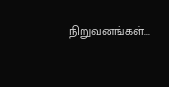நிறுவனங்கள்...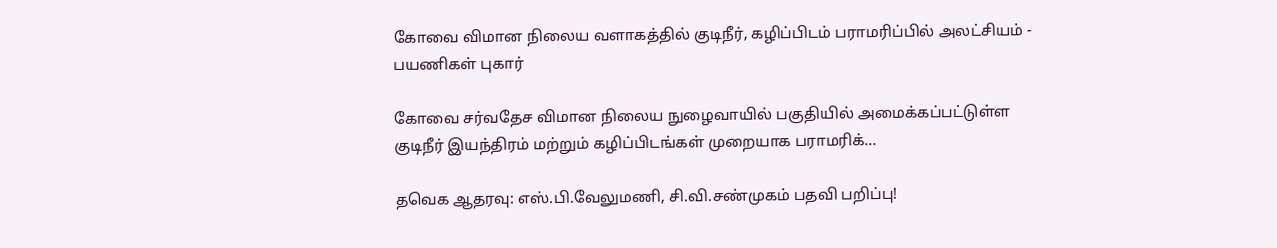கோவை விமான நிலைய வளாகத்தில் குடிநீர், கழிப்பிடம் பராமரிப்பில் அலட்சியம் - பயணிகள் புகார்

கோவை சர்வதேச விமான நிலைய நுழைவாயில் பகுதியில் அமைக்கப்பட்டுள்ள குடிநீர் இயந்திரம் மற்றும் கழிப்பிடங்கள் முறையாக பராமரிக்...

தவெக ஆதரவு: எஸ்.பி.வேலுமணி, சி.வி.சண்முகம் பதவி பறிப்பு!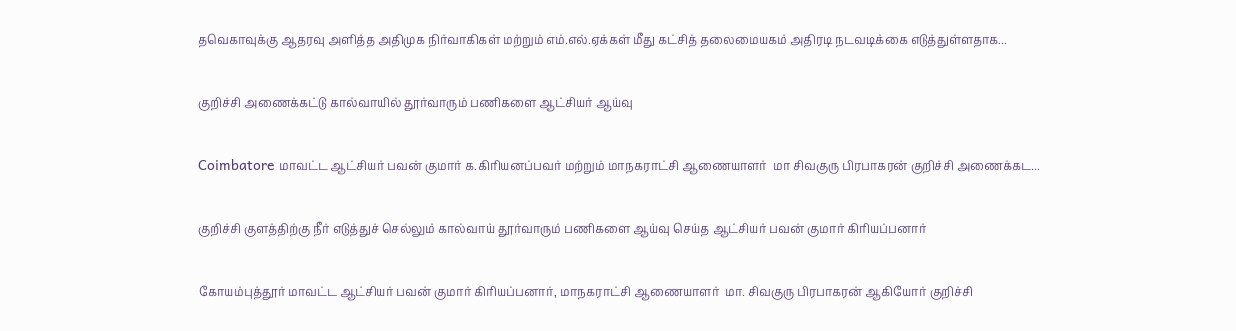தவெகாவுக்கு ஆதரவு அளித்த அதிமுக நிர்வாகிகள் மற்றும் எம்.எல்.ஏக்கள் மீது கட்சித் தலைமையகம் அதிரடி நடவடிக்கை எடுத்துள்ளதாக...

குறிச்சி அணைக்கட்டு கால்வாயில் தூர்வாரும் பணிகளை ஆட்சியர் ஆய்வு

Coimbatore மாவட்ட ஆட்சியர் பவன் குமார் க.கிரியனப்பவர் மற்றும் மாநகராட்சி ஆணையாளர்  மா சிவகுரு பிரபாகரன் குறிச்சி அணைக்கட...

குறிச்சி குளத்திற்கு நீர் எடுத்துச் செல்லும் கால்வாய் தூர்வாரும் பணிகளை ஆய்வு செய்த ஆட்சியர் பவன் குமார் கிரியப்பனார்

கோயம்புத்தூர் மாவட்ட ஆட்சியர் பவன் குமார் கிரியப்பனார், மாநகராட்சி ஆணையாளர்  மா. சிவகுரு பிரபாகரன் ஆகியோர் குறிச்சி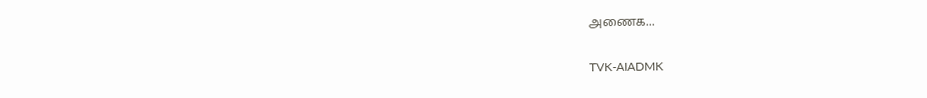அணைக...

TVK-AIADMK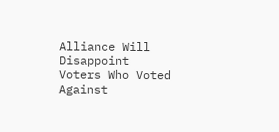Alliance Will Disappoint Voters Who Voted Against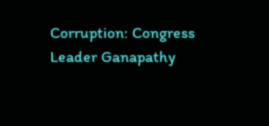Corruption: Congress Leader Ganapathy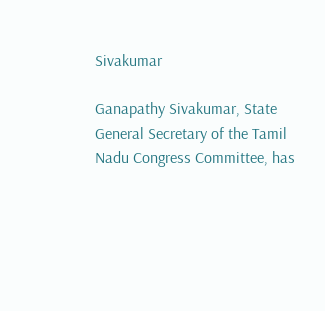Sivakumar

Ganapathy Sivakumar, State General Secretary of the Tamil Nadu Congress Committee, has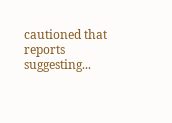cautioned that reports suggesting...